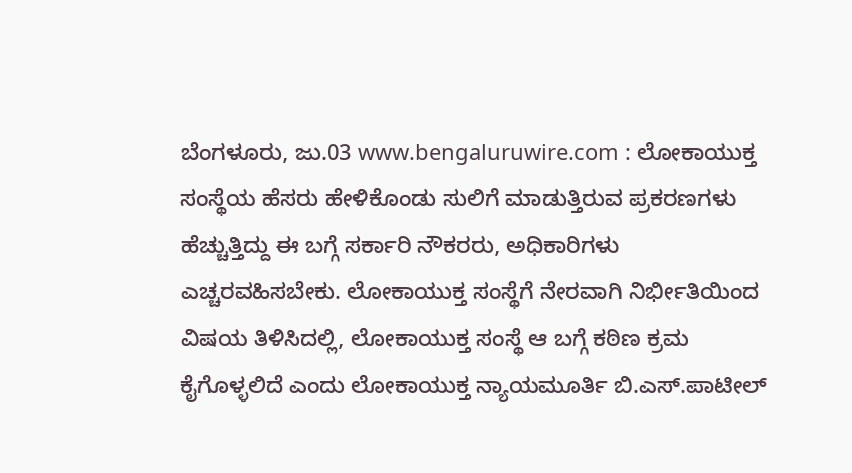ಬೆಂಗಳೂರು, ಜು.03 www.bengaluruwire.com : ಲೋಕಾಯುಕ್ತ ಸಂಸ್ಥೆಯ ಹೆಸರು ಹೇಳಿಕೊಂಡು ಸುಲಿಗೆ ಮಾಡುತ್ತಿರುವ ಪ್ರಕರಣಗಳು ಹೆಚ್ಚುತ್ತಿದ್ದು ಈ ಬಗ್ಗೆ ಸರ್ಕಾರಿ ನೌಕರರು, ಅಧಿಕಾರಿಗಳು ಎಚ್ಚರವಹಿಸಬೇಕು. ಲೋಕಾಯುಕ್ತ ಸಂಸ್ಥೆಗೆ ನೇರವಾಗಿ ನಿರ್ಭೀತಿಯಿಂದ ವಿಷಯ ತಿಳಿಸಿದಲ್ಲಿ, ಲೋಕಾಯುಕ್ತ ಸಂಸ್ಥೆ ಆ ಬಗ್ಗೆ ಕಠಿಣ ಕ್ರಮ ಕೈಗೊಳ್ಳಲಿದೆ ಎಂದು ಲೋಕಾಯುಕ್ತ ನ್ಯಾಯಮೂರ್ತಿ ಬಿ.ಎಸ್.ಪಾಟೀಲ್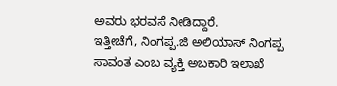ಅವರು ಭರವಸೆ ನೀಡಿದ್ದಾರೆ.
ಇತ್ತೀಚೆಗೆ, ನಿಂಗಪ್ಪ.ಜಿ ಅಲಿಯಾಸ್ ನಿಂಗಪ್ಪ ಸಾವಂತ ಎಂಬ ವ್ಯಕ್ತಿ ಅಬಕಾರಿ ಇಲಾಖೆ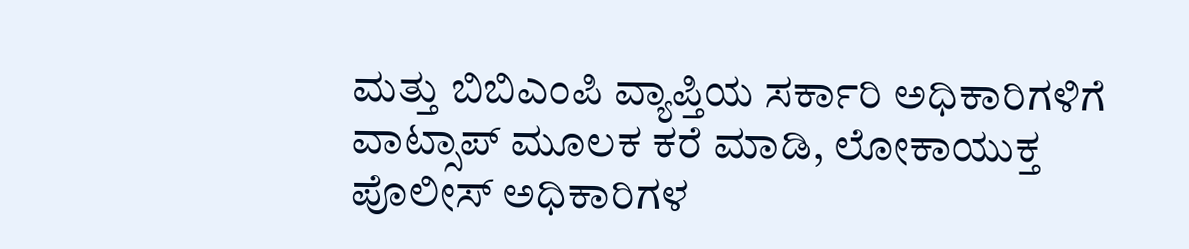ಮತ್ತು ಬಿಬಿಎಂಪಿ ವ್ಯಾಪ್ತಿಯ ಸರ್ಕಾರಿ ಅಧಿಕಾರಿಗಳಿಗೆ ವಾಟ್ಸಾಪ್ ಮೂಲಕ ಕರೆ ಮಾಡಿ, ಲೋಕಾಯುಕ್ತ ಪೊಲೀಸ್ ಅಧಿಕಾರಿಗಳ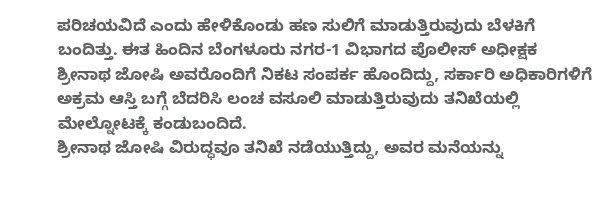ಪರಿಚಯವಿದೆ ಎಂದು ಹೇಳಿಕೊಂಡು ಹಣ ಸುಲಿಗೆ ಮಾಡುತ್ತಿರುವುದು ಬೆಳಕಿಗೆ ಬಂದಿತ್ತು. ಈತ ಹಿಂದಿನ ಬೆಂಗಳೂರು ನಗರ-1 ವಿಭಾಗದ ಪೊಲೀಸ್ ಅಧೀಕ್ಷಕ ಶ್ರೀನಾಥ ಜೋಷಿ ಅವರೊಂದಿಗೆ ನಿಕಟ ಸಂಪರ್ಕ ಹೊಂದಿದ್ದು, ಸರ್ಕಾರಿ ಅಧಿಕಾರಿಗಳಿಗೆ ಅಕ್ರಮ ಆಸ್ತಿ ಬಗ್ಗೆ ಬೆದರಿಸಿ ಲಂಚ ವಸೂಲಿ ಮಾಡುತ್ತಿರುವುದು ತನಿಖೆಯಲ್ಲಿ ಮೇಲ್ನೋಟಕ್ಕೆ ಕಂಡುಬಂದಿದೆ.
ಶ್ರೀನಾಥ ಜೋಷಿ ವಿರುದ್ಧವೂ ತನಿಖೆ ನಡೆಯುತ್ತಿದ್ದು, ಅವರ ಮನೆಯನ್ನು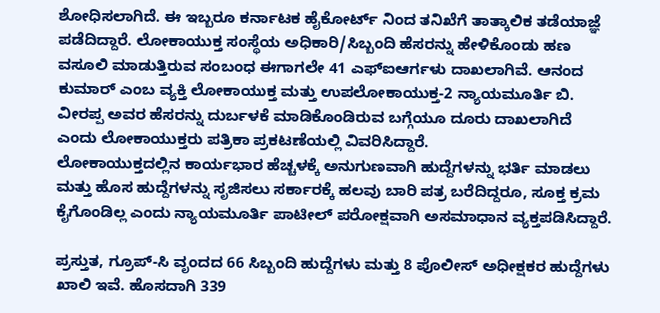ಶೋಧಿಸಲಾಗಿದೆ. ಈ ಇಬ್ಬರೂ ಕರ್ನಾಟಕ ಹೈಕೋರ್ಟ್ ನಿಂದ ತನಿಖೆಗೆ ತಾತ್ಕಾಲಿಕ ತಡೆಯಾಜ್ಞೆ ಪಡೆದಿದ್ದಾರೆ. ಲೋಕಾಯುಕ್ತ ಸಂಸ್ಥೆಯ ಅಧಿಕಾರಿ/ಸಿಬ್ಬಂದಿ ಹೆಸರನ್ನು ಹೇಳಿಕೊಂಡು ಹಣ ವಸೂಲಿ ಮಾಡುತ್ತಿರುವ ಸಂಬಂಧ ಈಗಾಗಲೇ 41 ಎಫ್ಐಆರ್ಗಳು ದಾಖಲಾಗಿವೆ. ಆನಂದ ಕುಮಾರ್ ಎಂಬ ವ್ಯಕ್ತಿ ಲೋಕಾಯುಕ್ತ ಮತ್ತು ಉಪಲೋಕಾಯುಕ್ತ-2 ನ್ಯಾಯಮೂರ್ತಿ ಬಿ. ವೀರಪ್ಪ ಅವರ ಹೆಸರನ್ನು ದುರ್ಬಳಕೆ ಮಾಡಿಕೊಂಡಿರುವ ಬಗ್ಗೆಯೂ ದೂರು ದಾಖಲಾಗಿದೆ ಎಂದು ಲೋಕಾಯುಕ್ತರು ಪತ್ರಿಕಾ ಪ್ರಕಟಣೆಯಲ್ಲಿ ವಿವರಿಸಿದ್ದಾರೆ.
ಲೋಕಾಯುಕ್ತದಲ್ಲಿನ ಕಾರ್ಯಭಾರ ಹೆಚ್ಚಳಕ್ಕೆ ಅನುಗುಣವಾಗಿ ಹುದ್ದೆಗಳನ್ನು ಭರ್ತಿ ಮಾಡಲು ಮತ್ತು ಹೊಸ ಹುದ್ದೆಗಳನ್ನು ಸೃಜಿಸಲು ಸರ್ಕಾರಕ್ಕೆ ಹಲವು ಬಾರಿ ಪತ್ರ ಬರೆದಿದ್ದರೂ, ಸೂಕ್ತ ಕ್ರಮ ಕೈಗೊಂಡಿಲ್ಲ ಎಂದು ನ್ಯಾಯಮೂರ್ತಿ ಪಾಟೀಲ್ ಪರೋಕ್ಷವಾಗಿ ಅಸಮಾಧಾನ ವ್ಯಕ್ತಪಡಿಸಿದ್ದಾರೆ.

ಪ್ರಸ್ತುತ, ಗ್ರೂಪ್-ಸಿ ವೃಂದದ 66 ಸಿಬ್ಬಂದಿ ಹುದ್ದೆಗಳು ಮತ್ತು 8 ಪೊಲೀಸ್ ಅಧೀಕ್ಷಕರ ಹುದ್ದೆಗಳು ಖಾಲಿ ಇವೆ. ಹೊಸದಾಗಿ 339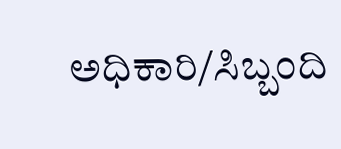ಅಧಿಕಾರಿ/ಸಿಬ್ಬಂದಿ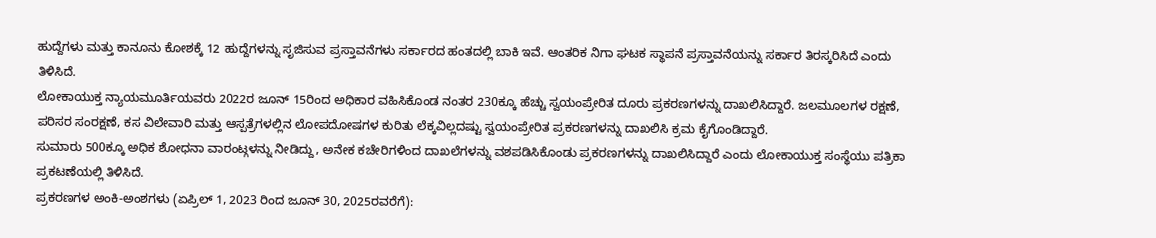ಹುದ್ದೆಗಳು ಮತ್ತು ಕಾನೂನು ಕೋಶಕ್ಕೆ 12 ಹುದ್ದೆಗಳನ್ನು ಸೃಜಿಸುವ ಪ್ರಸ್ತಾವನೆಗಳು ಸರ್ಕಾರದ ಹಂತದಲ್ಲಿ ಬಾಕಿ ಇವೆ. ಆಂತರಿಕ ನಿಗಾ ಘಟಕ ಸ್ಥಾಪನೆ ಪ್ರಸ್ತಾವನೆಯನ್ನು ಸರ್ಕಾರ ತಿರಸ್ಕರಿಸಿದೆ ಎಂದು ತಿಳಿಸಿದೆ.
ಲೋಕಾಯುಕ್ತ ನ್ಯಾಯಮೂರ್ತಿಯವರು 2022ರ ಜೂನ್ 15ರಿಂದ ಅಧಿಕಾರ ವಹಿಸಿಕೊಂಡ ನಂತರ 230ಕ್ಕೂ ಹೆಚ್ಚು ಸ್ವಯಂಪ್ರೇರಿತ ದೂರು ಪ್ರಕರಣಗಳನ್ನು ದಾಖಲಿಸಿದ್ದಾರೆ. ಜಲಮೂಲಗಳ ರಕ್ಷಣೆ, ಪರಿಸರ ಸಂರಕ್ಷಣೆ, ಕಸ ವಿಲೇವಾರಿ ಮತ್ತು ಆಸ್ಪತ್ರೆಗಳಲ್ಲಿನ ಲೋಪದೋಷಗಳ ಕುರಿತು ಲೆಕ್ಕವಿಲ್ಲದಷ್ಟು ಸ್ವಯಂಪ್ರೇರಿತ ಪ್ರಕರಣಗಳನ್ನು ದಾಖಲಿಸಿ ಕ್ರಮ ಕೈಗೊಂಡಿದ್ದಾರೆ.
ಸುಮಾರು 500ಕ್ಕೂ ಅಧಿಕ ಶೋಧನಾ ವಾರಂಟ್ಗಳನ್ನು ನೀಡಿದ್ದು, ಅನೇಕ ಕಚೇರಿಗಳಿಂದ ದಾಖಲೆಗಳನ್ನು ವಶಪಡಿಸಿಕೊಂಡು ಪ್ರಕರಣಗಳನ್ನು ದಾಖಲಿಸಿದ್ದಾರೆ ಎಂದು ಲೋಕಾಯುಕ್ತ ಸಂಸ್ಥೆಯು ಪತ್ರಿಕಾ ಪ್ರಕಟಣೆಯಲ್ಲಿ ತಿಳಿಸಿದೆ.
ಪ್ರಕರಣಗಳ ಅಂಕಿ-ಅಂಶಗಳು (ಏಪ್ರಿಲ್ 1, 2023 ರಿಂದ ಜೂನ್ 30, 2025ರವರೆಗೆ):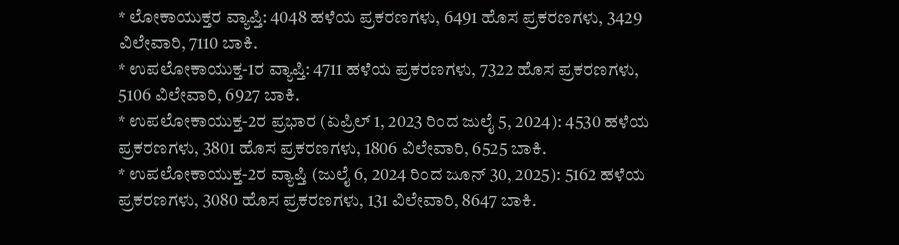* ಲೋಕಾಯುಕ್ತರ ವ್ಯಾಪ್ತಿ: 4048 ಹಳೆಯ ಪ್ರಕರಣಗಳು, 6491 ಹೊಸ ಪ್ರಕರಣಗಳು, 3429 ವಿಲೇವಾರಿ, 7110 ಬಾಕಿ.
* ಉಪಲೋಕಾಯುಕ್ತ-1ರ ವ್ಯಾಪ್ತಿ: 4711 ಹಳೆಯ ಪ್ರಕರಣಗಳು, 7322 ಹೊಸ ಪ್ರಕರಣಗಳು, 5106 ವಿಲೇವಾರಿ, 6927 ಬಾಕಿ.
* ಉಪಲೋಕಾಯುಕ್ತ-2ರ ಪ್ರಭಾರ (ಏಪ್ರಿಲ್ 1, 2023 ರಿಂದ ಜುಲೈ 5, 2024): 4530 ಹಳೆಯ ಪ್ರಕರಣಗಳು, 3801 ಹೊಸ ಪ್ರಕರಣಗಳು, 1806 ವಿಲೇವಾರಿ, 6525 ಬಾಕಿ.
* ಉಪಲೋಕಾಯುಕ್ತ-2ರ ವ್ಯಾಪ್ತಿ (ಜುಲೈ 6, 2024 ರಿಂದ ಜೂನ್ 30, 2025): 5162 ಹಳೆಯ ಪ್ರಕರಣಗಳು, 3080 ಹೊಸ ಪ್ರಕರಣಗಳು, 131 ವಿಲೇವಾರಿ, 8647 ಬಾಕಿ.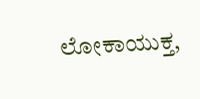ಲೋಕಾಯುಕ್ತ,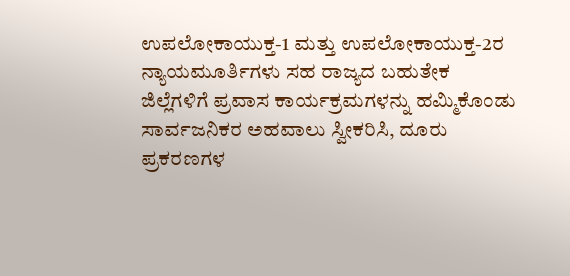ಉಪಲೋಕಾಯುಕ್ತ-1 ಮತ್ತು ಉಪಲೋಕಾಯುಕ್ತ-2ರ ನ್ಯಾಯಮೂರ್ತಿಗಳು ಸಹ ರಾಜ್ಯದ ಬಹುತೇಕ ಜಿಲ್ಲೆಗಳಿಗೆ ಪ್ರವಾಸ ಕಾರ್ಯಕ್ರಮಗಳನ್ನು ಹಮ್ಮಿಕೊಂಡು ಸಾರ್ವಜನಿಕರ ಅಹವಾಲು ಸ್ವೀಕರಿಸಿ, ದೂರು ಪ್ರಕರಣಗಳ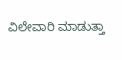ವಿಲೇವಾರಿ ಮಾಡುತ್ತಾ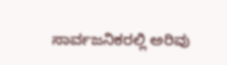ಸಾರ್ವಜನಿಕರಲ್ಲಿ ಅರಿವು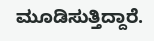ಮೂಡಿಸುತ್ತಿದ್ದಾರೆ.